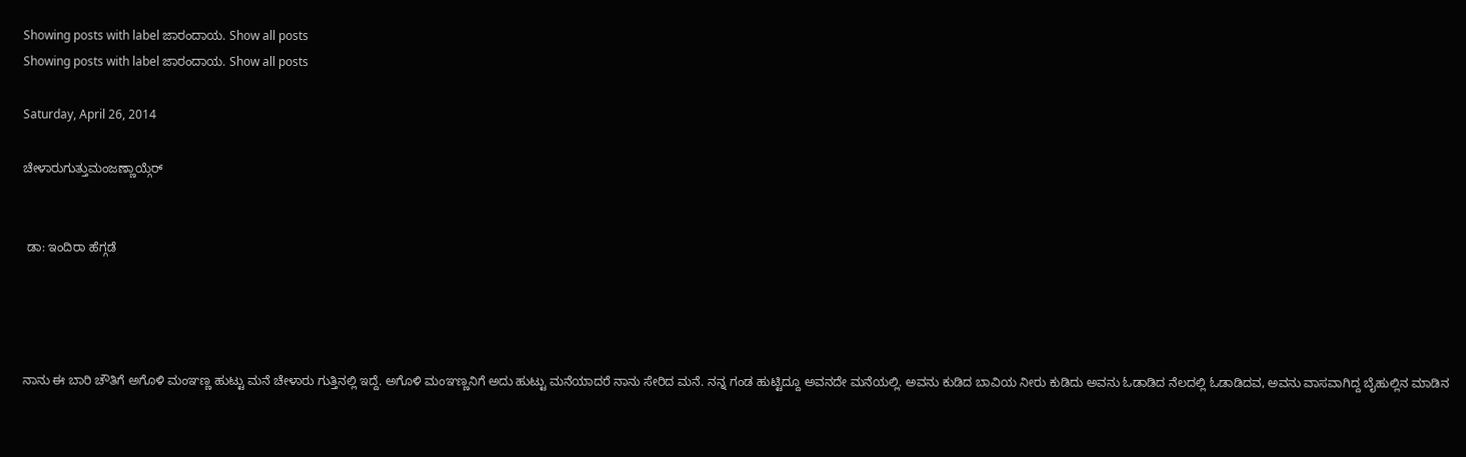Showing posts with label ಜಾರಂದಾಯ. Show all posts
Showing posts with label ಜಾರಂದಾಯ. Show all posts

Saturday, April 26, 2014

ಚೇಳಾರುಗುತ್ತುಮಂಜಣ್ಣಾಯ್ಗೆರ್


 ಡಾ: ಇಂದಿರಾ ಹೆಗ್ಗಡೆ




ನಾನು ಈ ಬಾರಿ ಚೌತಿಗೆ ಅಗೊಳಿ ಮಂಞಣ್ಣ ಹುಟ್ಟು ಮನೆ ಚೇಳಾರು ಗುತ್ತಿನಲ್ಲಿ ಇದ್ದೆ. ಅಗೊಳಿ ಮಂಞಣ್ಣನಿಗೆ ಅದು ಹುಟ್ಟು ಮನೆಯಾದರೆ ನಾನು ಸೇರಿದ ಮನೆ. ನನ್ನ ಗಂಡ ಹುಟ್ಟಿದ್ದೂ ಅವನದೇ ಮನೆಯಲ್ಲಿ. ಅವನು ಕುಡಿದ ಬಾವಿಯ ನೀರು ಕುಡಿದು ಅವನು ಓಡಾಡಿದ ನೆಲದಲ್ಲಿ ಓಡಾಡಿದವ, ಅವನು ವಾಸವಾಗಿದ್ದ ಬೈಹುಲ್ಲಿನ ಮಾಡಿನ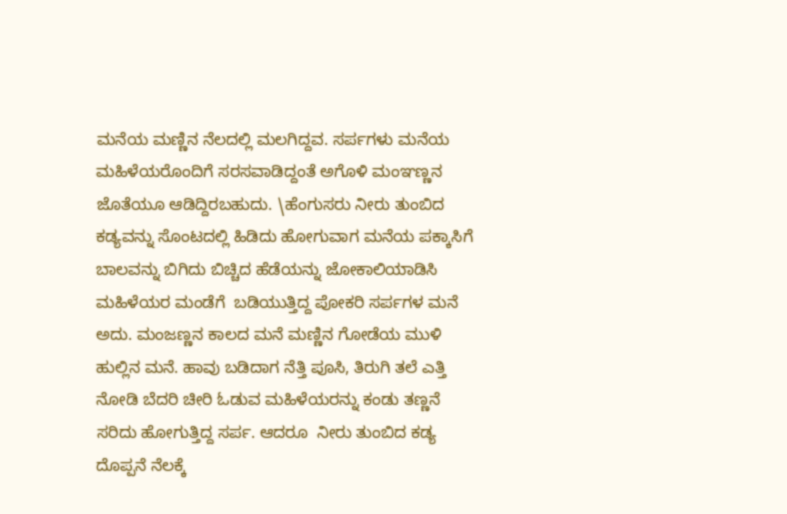ಮನೆಯ ಮಣ್ಣಿನ ನೆಲದಲ್ಲಿ ಮಲಗಿದ್ದವ. ಸರ್ಪಗಳು ಮನೆಯ ಮಹಿಳೆಯರೊಂದಿಗೆ ಸರಸವಾಡಿದ್ದಂತೆ ಅಗೊಳಿ ಮಂಞಣ್ಣನ ಜೊತೆಯೂ ಆಡಿದ್ದಿರಬಹುದು. \ಹೆಂಗುಸರು ನೀರು ತುಂಬಿದ ಕಡ್ಯವನ್ನು ಸೊಂಟದಲ್ಲಿ ಹಿಡಿದು ಹೋಗುವಾಗ ಮನೆಯ ಪಕ್ಕಾಸಿಗೆ ಬಾಲವನ್ನು ಬಿಗಿದು ಬಿಚ್ಚಿದ ಹೆಡೆಯನ್ನು ಜೋಕಾಲಿಯಾಡಿಸಿ ಮಹಿಳೆಯರ ಮಂಡೆಗೆ  ಬಡಿಯುತ್ತಿದ್ದ ಪೋಕರಿ ಸರ್ಪಗಳ ಮನೆ ಅದು. ಮಂಜಣ್ಣನ ಕಾಲದ ಮನೆ ಮಣ್ಣಿನ ಗೋಡೆಯ ಮುಳಿ ಹುಲ್ಲಿನ ಮನೆ. ಹಾವು ಬಡಿದಾಗ ನೆತ್ತಿ ಪೂಸಿ, ತಿರುಗಿ ತಲೆ ಎತ್ತಿ ನೋಡಿ ಬೆದರಿ ಚೀರಿ ಓಡುವ ಮಹಿಳೆಯರನ್ನು ಕಂಡು ತಣ್ಣನೆ ಸರಿದು ಹೋಗುತ್ತಿದ್ದ ಸರ್ಪ. ಆದರೂ  ನೀರು ತುಂಬಿದ ಕಡ್ಯ ದೊಪ್ಪನೆ ನೆಲಕ್ಕೆ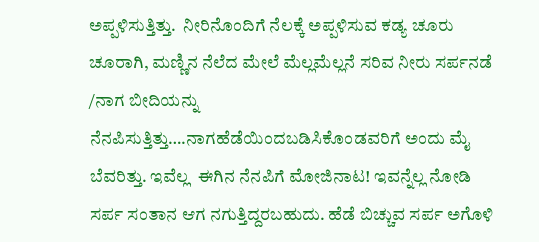ಅಪ್ಪಳಿಸುತ್ತಿತ್ತು.  ನೀರಿನೊಂದಿಗೆ ನೆಲಕ್ಕೆ ಅಪ್ಪಳಿಸುವ ಕಡ್ಯ ಚೂರು ಚೂರಾಗಿ, ಮಣ್ಣಿನ ನೆಲೆದ ಮೇಲೆ ಮೆಲ್ಲಮೆಲ್ಲನೆ ಸರಿವ ನೀರು ಸರ್ಪನಡೆ /ನಾಗ ಬೀದಿಯನ್ನು ನೆನಪಿಸುತ್ತಿತ್ತು….ನಾಗಹೆಡೆಯಿಂದಬಡಿಸಿಕೊಂಡವರಿಗೆ ಅಂದು ಮೈ ಬೆವರಿತ್ತು. ಇವೆಲ್ಲ  ಈಗಿನ ನೆನಪಿಗೆ ಮೋಜಿನಾಟ! ಇವನ್ನೆಲ್ಲ ನೋಡಿ ಸರ್ಪ ಸಂತಾನ ಆಗ ನಗುತ್ತಿದ್ದರಬಹುದು. ಹೆಡೆ ಬಿಚ್ಚುವ ಸರ್ಪ ಅಗೊಳಿ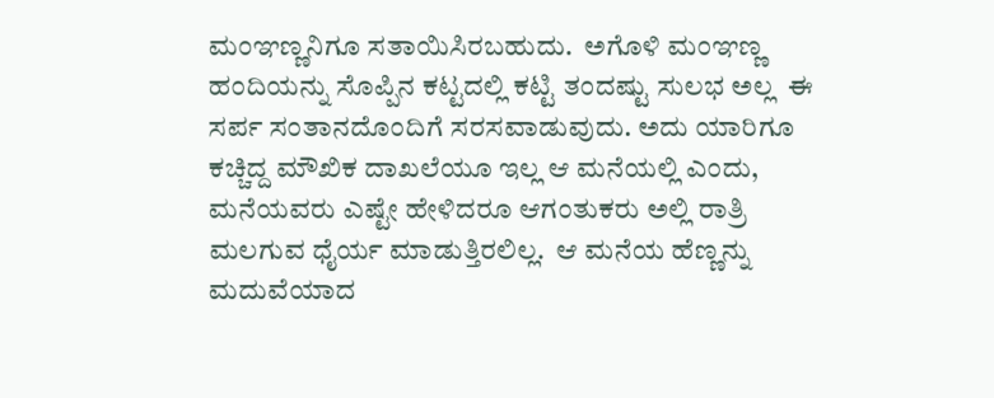ಮಂಞಣ್ಣನಿಗೂ ಸತಾಯಿಸಿರಬಹುದು.  ಅಗೊಳಿ ಮಂಞಣ್ಣ ಹಂದಿಯನ್ನು ಸೊಪ್ಪಿನ ಕಟ್ಟದಲ್ಲಿ ಕಟ್ಟಿ ತಂದಷ್ಟು ಸುಲಭ ಅಲ್ಲ  ಈ ಸರ್ಪ ಸಂತಾನದೊಂದಿಗೆ ಸರಸವಾಡುವುದು. ಅದು ಯಾರಿಗೂ ಕಚ್ಚಿದ್ದ ಮೌಖಿಕ ದಾಖಲೆಯೂ ಇಲ್ಲ ಆ ಮನೆಯಲ್ಲಿ ಎಂದು, ಮನೆಯವರು ಎಷ್ಟೇ ಹೇಳಿದರೂ ಆಗಂತುಕರು ಅಲ್ಲಿ ರಾತ್ರಿ ಮಲಗುವ ಧೈರ್ಯ ಮಾಡುತ್ತಿರಲಿಲ್ಲ.  ಆ ಮನೆಯ ಹೆಣ್ಣನ್ನು ಮದುವೆಯಾದ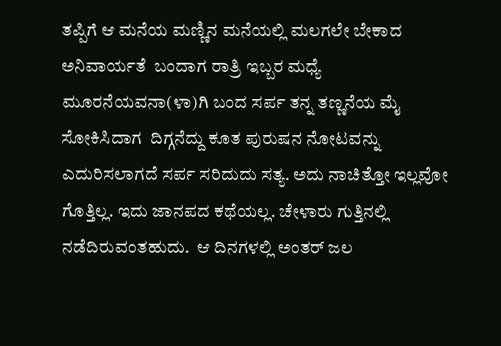ತಪ್ಪಿಗೆ ಆ ಮನೆಯ ಮಣ್ಣಿನ ಮನೆಯಲ್ಲಿ ಮಲಗಲೇ ಬೇಕಾದ ಅನಿವಾರ್ಯತೆ  ಬಂದಾಗ ರಾತ್ರಿ ಇಬ್ಬರ ಮಧ್ಯೆ ಮೂರನೆಯವನಾ(ಳಾ)ಗಿ ಬಂದ ಸರ್ಪ ತನ್ನ ತಣ್ಣನೆಯ ಮೈ ಸೋಕಿಸಿದಾಗ  ದಿಗ್ಗನೆದ್ದು ಕೂತ ಪುರುಷನ ನೋಟವನ್ನು ಎದುರಿಸಲಾಗದೆ ಸರ್ಪ ಸರಿದುದು ಸತ್ಯ. ಅದು ನಾಚಿತ್ತೋ ಇಲ್ಲವೋ ಗೊತ್ತಿಲ್ಲ. ಇದು ಜಾನಪದ ಕಥೆಯಲ್ಲ. ಚೇಳಾರು ಗುತ್ತಿನಲ್ಲಿ ನಡೆದಿರುವಂತಹುದು.  ಆ ದಿನಗಳಲ್ಲಿ ಅಂತ‍ರ್ ಜಲ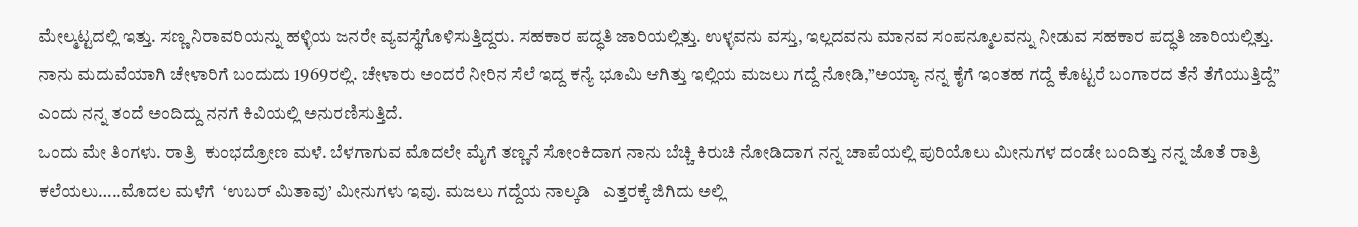ಮೇಲ್ಮಟ್ಟದಲ್ಲಿ ಇತ್ತು. ಸಣ್ಣ ನಿರಾವರಿಯನ್ನು ಹಳ್ಳಿಯ ಜನರೇ ವ್ಯವಸ್ಥೆಗೊಳಿಸುತ್ತಿದ್ದರು. ಸಹಕಾರ ಪದ್ಧತಿ ಜಾರಿಯಲ್ಲಿತ್ತು. ಉಳ್ಳವನು ವಸ್ತು, ಇಲ್ಲದವನು ಮಾನವ ಸಂಪನ್ಮೂಲವನ್ನು ನೀಡುವ ಸಹಕಾರ ಪದ್ಧತಿ ಜಾರಿಯಲ್ಲಿತ್ತು.
ನಾನು ಮದುವೆಯಾಗಿ ಚೇಳಾರಿಗೆ ಬಂದುದು 1969ರಲ್ಲಿ. ಚೇಳಾರು ಅಂದರೆ ನೀರಿನ ಸೆಲೆ ಇದ್ದ ಕನ್ಯೆ ಭೂಮಿ ಆಗಿತ್ತು ಇಲ್ಲಿಯ ಮಜಲು ಗದ್ದೆ ನೋಡಿ,”ಅಯ್ಯಾ ನನ್ನ ಕೈಗೆ ಇಂತಹ ಗದ್ದೆ ಕೊಟ್ಟರೆ ಬಂಗಾರದ ತೆನೆ ತೆಗೆಯುತ್ತಿದ್ದೆ”  ಎಂದು ನನ್ನ ತಂದೆ ಅಂದಿದ್ದು ನನಗೆ ಕಿವಿಯಲ್ಲಿ ಅನುರಣಿಸುತ್ತಿದೆ.
ಒಂದು ಮೇ ತಿಂಗಳು. ರಾತ್ರಿ  ಕುಂಭದ್ರೋಣ ಮಳೆ. ಬೆಳಗಾಗುವ ಮೊದಲೇ ಮೈಗೆ ತಣ್ಣನೆ ಸೋಂಕಿದಾಗ ನಾನು ಬೆಚ್ಚಿ ಕಿರುಚಿ ನೋಡಿದಾಗ ನನ್ನ ಚಾಪೆಯಲ್ಲಿ ಪುರಿಯೊಲು ಮೀನುಗಳ ದಂಡೇ ಬಂದಿತ್ತು ನನ್ನ ಜೊತೆ ರಾತ್ರಿ ಕಲೆಯಲು…..ಮೊದಲ ಮಳೆಗೆ  ‘ಉಬರ್ ಮಿತಾವು’ ಮೀನುಗಳು ಇವು. ಮಜಲು ಗದ್ದೆಯ ನಾಲ್ಕಡಿ   ಎತ್ತರಕ್ಕೆ ಜಿಗಿದು ಅಲ್ಲಿ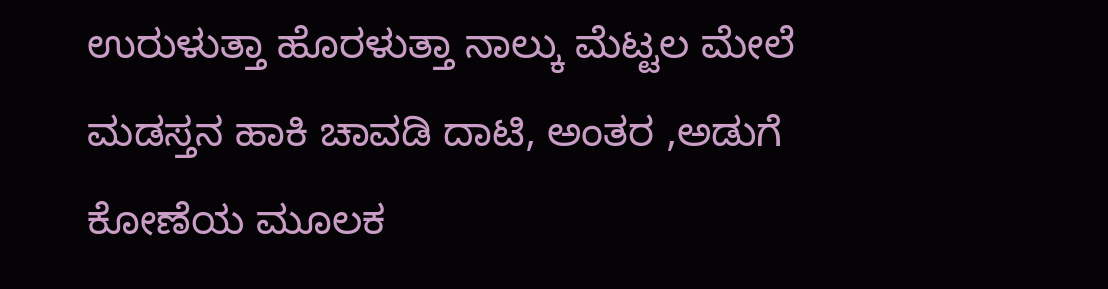ಉರುಳುತ್ತಾ ಹೊರಳುತ್ತಾ ನಾಲ್ಕು ಮೆಟ್ಟಲ ಮೇಲೆ ಮಡಸ್ತನ ಹಾಕಿ ಚಾವಡಿ ದಾಟಿ, ಅಂತರ ,ಅಡುಗೆ ಕೋಣೆಯ ಮೂಲಕ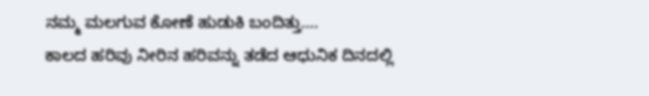ನಮ್ಮ ಮಲಗುವ ಕೋಣೆ ಹುಡುಕಿ ಬಂದಿತ್ತು….
ಕಾಲದ ಹರಿವು ನೀರಿನ ಹರಿವನ್ನು ತಡೆದ ಆಧುನಿಕ ದಿನದಲ್ಲಿ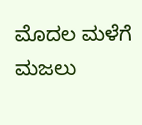ಮೊದಲ ಮಳೆಗೆ ಮಜಲು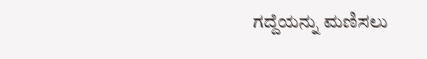ಗದ್ದೆಯನ್ನು ಮಣಿಸಲು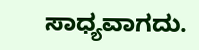ಸಾಧ್ಯವಾಗದು.